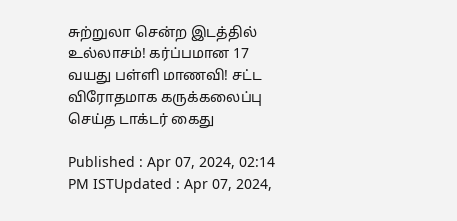சுற்றுலா சென்ற இடத்தில் உல்லாசம்! கர்ப்பமான 17 வயது பள்ளி மாணவி! சட்ட விரோதமாக கருக்கலைப்பு செய்த டாக்டர் கைது

Published : Apr 07, 2024, 02:14 PM ISTUpdated : Apr 07, 2024,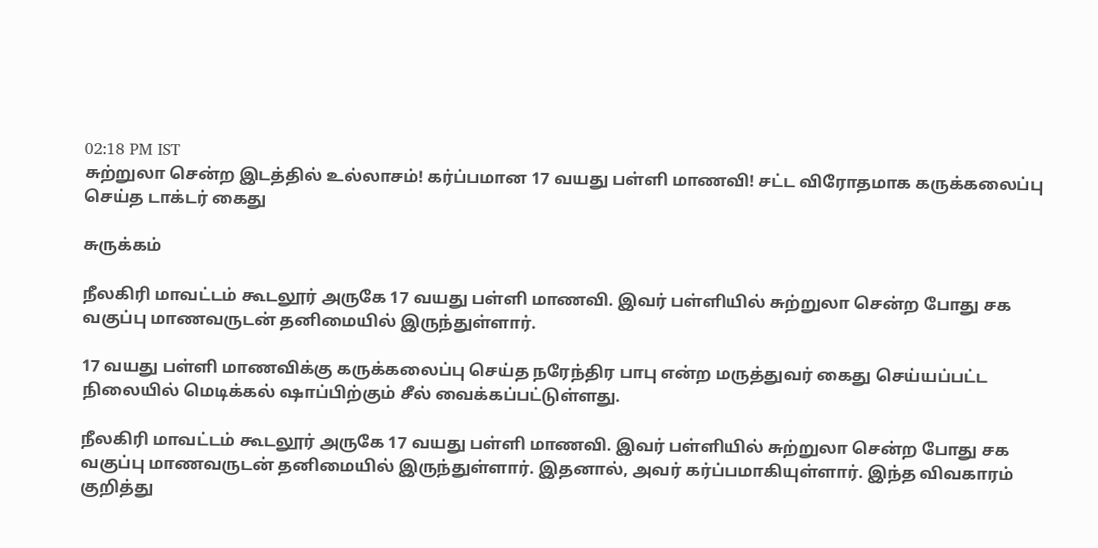02:18 PM IST
சுற்றுலா சென்ற இடத்தில் உல்லாசம்! கர்ப்பமான 17 வயது பள்ளி மாணவி! சட்ட விரோதமாக கருக்கலைப்பு செய்த டாக்டர் கைது

சுருக்கம்

நீலகிரி மாவட்டம் கூடலூர் அருகே 17 வயது பள்ளி மாணவி. இவர் பள்ளியில் சுற்றுலா சென்ற போது சக வகுப்பு மாணவருடன் தனிமையில் இருந்துள்ளார்.

17 வயது பள்ளி மாணவிக்கு கருக்கலைப்பு செய்த நரேந்திர பாபு என்ற மருத்துவர் கைது செய்யப்பட்ட நிலையில் மெடிக்கல் ஷாப்பிற்கும் சீல் வைக்கப்பட்டுள்ளது.

நீலகிரி மாவட்டம் கூடலூர் அருகே 17 வயது பள்ளி மாணவி. இவர் பள்ளியில் சுற்றுலா சென்ற போது சக வகுப்பு மாணவருடன் தனிமையில் இருந்துள்ளார். இதனால், அவர் கர்ப்பமாகியுள்ளார். இந்த விவகாரம் குறித்து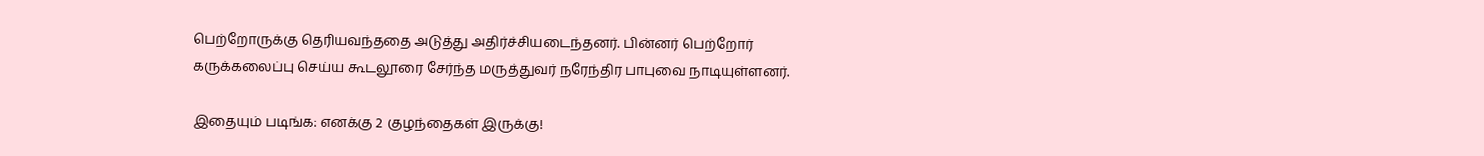பெற்றோருக்கு தெரியவந்ததை அடுத்து அதிர்ச்சியடைந்தனர். பின்னர் பெற்றோர் கருக்கலைப்பு செய்ய கூடலூரை சேர்ந்த மருத்துவர் நரேந்திர பாபுவை நாடியுள்ளனர்.

இதையும் படிங்க: எனக்கு 2 குழந்தைகள் இருக்கு!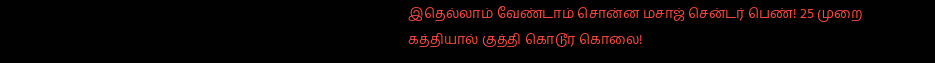இதெல்லாம் வேண்டாம் சொன்ன மசாஜ் சென்டர் பெண்! 25 முறை கத்தியால் குத்தி கொடூர கொலை!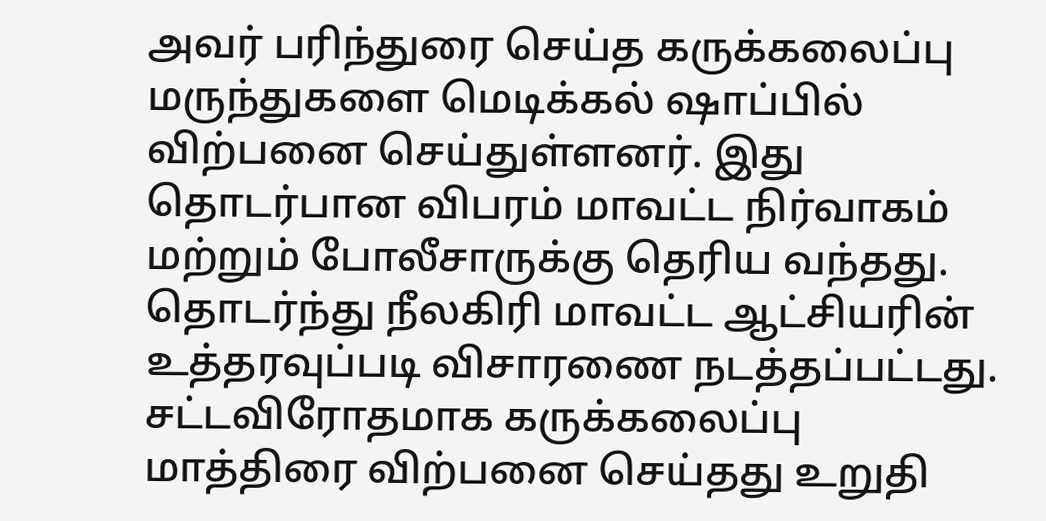அவர் பரிந்துரை செய்த கருக்கலைப்பு மருந்துகளை மெடிக்கல் ஷாப்பில் விற்பனை செய்துள்ளனர். இது தொடர்பான விபரம் மாவட்ட நிர்வாகம் மற்றும் போலீசாருக்கு தெரிய வந்தது. தொடர்ந்து நீலகிரி மாவட்ட ஆட்சியரின் உத்தரவுப்படி விசாரணை நடத்தப்பட்டது. சட்டவிரோதமாக கருக்கலைப்பு மாத்திரை விற்பனை செய்தது உறுதி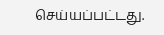செய்யப்பட்டது.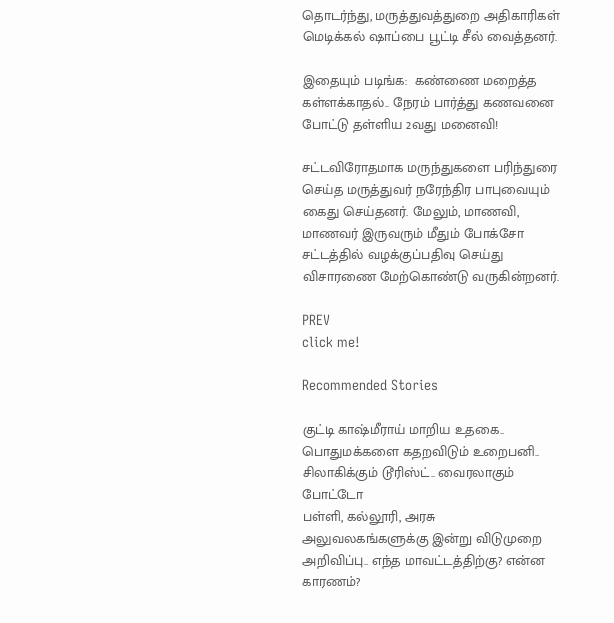தொடர்ந்து, மருத்துவத்துறை அதிகாரிகள்  மெடிக்கல் ஷாப்பை பூட்டி சீல் வைத்தனர்.

இதையும் படிங்க:  கண்ணை மறைத்த கள்ளக்காதல்.. நேரம் பார்த்து கணவனை போட்டு தள்ளிய 2வது மனைவி!

சட்டவிரோதமாக மருந்துகளை பரிந்துரை செய்த மருத்துவர் நரேந்திர பாபுவையும் கைது செய்தனர். மேலும், மாணவி, மாணவர் இருவரும் மீதும் போக்சோ சட்டத்தில் வழக்குப்பதிவு செய்து விசாரணை மேற்கொண்டு வருகின்றனர்.

PREV
click me!

Recommended Stories

குட்டி காஷ்மீராய் மாறிய உதகை.. பொதுமக்களை கதறவிடும் உறைபனி.. சிலாகிக்கும் டூரிஸ்ட்.. வைரலாகும் போட்டோ
பள்ளி, கல்லூரி, அரசு அலுவலகங்களுக்கு இன்று விடுமுறை அறிவிப்பு.. எந்த மாவட்டத்திற்கு? என்ன காரணம்?